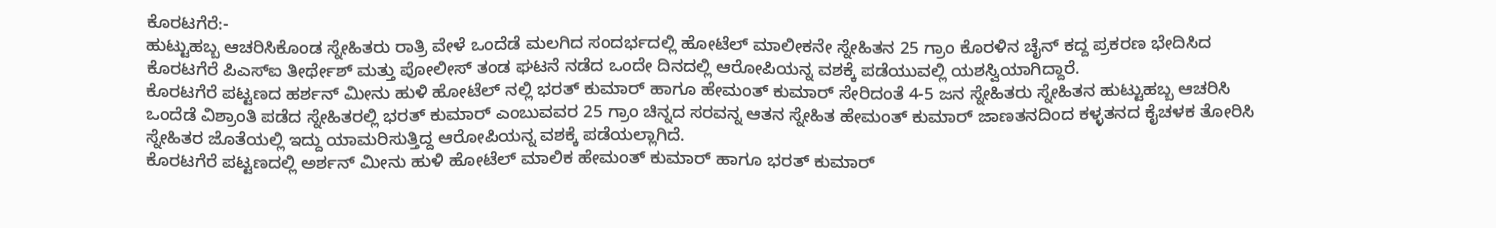ಕೊರಟಗೆರೆ:-
ಹುಟ್ಟುಹಬ್ಬ ಆಚರಿಸಿಕೊಂಡ ಸ್ನೇಹಿತರು ರಾತ್ರಿ ವೇಳೆ ಒಂದೆಡೆ ಮಲಗಿದ ಸಂದರ್ಭದಲ್ಲಿ ಹೋಟೆಲ್ ಮಾಲೀಕನೇ ಸ್ನೇಹಿತನ 25 ಗ್ರಾಂ ಕೊರಳಿನ ಚೈನ್ ಕದ್ದ ಪ್ರಕರಣ ಭೇದಿಸಿದ ಕೊರಟಗೆರೆ ಪಿಎಸ್ಐ ತೀರ್ಥೇಶ್ ಮತ್ತು ಪೋಲೀಸ್ ತಂಡ ಘಟನೆ ನಡೆದ ಒಂದೇ ದಿನದಲ್ಲಿ ಆರೋಪಿಯನ್ನ ವಶಕ್ಕೆ ಪಡೆಯುವಲ್ಲಿ ಯಶಸ್ವಿಯಾಗಿದ್ದಾರೆ.
ಕೊರಟಗೆರೆ ಪಟ್ಟಣದ ಹರ್ಶನ್ ಮೀನು ಹುಳಿ ಹೋಟೆಲ್ ನಲ್ಲಿ ಭರತ್ ಕುಮಾರ್ ಹಾಗೂ ಹೇಮಂತ್ ಕುಮಾರ್ ಸೇರಿದಂತೆ 4-5 ಜನ ಸ್ನೇಹಿತರು ಸ್ನೇಹಿತನ ಹುಟ್ಟುಹಬ್ಬ ಆಚರಿಸಿ ಒಂದೆಡೆ ವಿಶ್ರಾಂತಿ ಪಡೆದ ಸ್ನೇಹಿತರಲ್ಲಿ ಭರತ್ ಕುಮಾರ್ ಎಂಬುವವರ 25 ಗ್ರಾಂ ಚಿನ್ನದ ಸರವನ್ನ ಆತನ ಸ್ನೇಹಿತ ಹೇಮಂತ್ ಕುಮಾರ್ ಜಾಣತನದಿಂದ ಕಳ್ಳತನದ ಕೈಚಳಕ ತೋರಿಸಿ ಸ್ನೇಹಿತರ ಜೊತೆಯಲ್ಲಿ ಇದ್ದು ಯಾಮರಿಸುತ್ತಿದ್ದ ಆರೋಪಿಯನ್ನ ವಶಕ್ಕೆ ಪಡೆಯಲ್ಲಾಗಿದೆ.
ಕೊರಟಗೆರೆ ಪಟ್ಟಣದಲ್ಲಿ ಅರ್ಶನ್ ಮೀನು ಹುಳಿ ಹೋಟೆಲ್ ಮಾಲಿಕ ಹೇಮಂತ್ ಕುಮಾರ್ ಹಾಗೂ ಭರತ್ ಕುಮಾರ್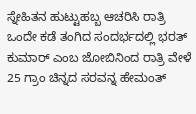ಸ್ನೇಹಿತನ ಹುಟ್ಟುಹಬ್ಬ ಆಚರಿಸಿ ರಾತ್ರಿ ಒಂದೇ ಕಡೆ ತಂಗಿದ ಸಂದರ್ಭದಲ್ಲಿ ಭರತ್ ಕುಮಾರ್ ಎಂಬ ಜೋಬಿನಿಂದ ರಾತ್ರಿ ವೇಳೆ 25 ಗ್ರಾಂ ಚಿನ್ನದ ಸರವನ್ನ ಹೇಮಂತ್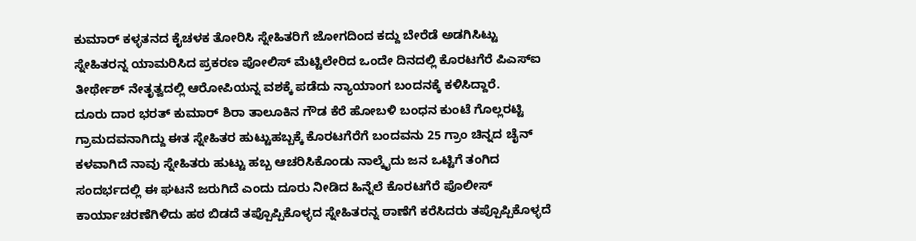ಕುಮಾರ್ ಕಳ್ಳತನದ ಕೈಚಳಕ ತೋರಿಸಿ ಸ್ನೇಹಿತರಿಗೆ ಜೋಗದಿಂದ ಕದ್ದು ಬೇರೆಡೆ ಅಡಗಿಸಿಟ್ಟು ಸ್ನೇಹಿತರನ್ನ ಯಾಮರಿಸಿದ ಪ್ರಕರಣ ಪೋಲಿಸ್ ಮೆಟ್ಟಿಲೇರಿದ ಒಂದೇ ದಿನದಲ್ಲಿ ಕೊರಟಗೆರೆ ಪಿಎಸ್ಐ ತೀರ್ಥೇಶ್ ನೇತೃತ್ವದಲ್ಲಿ ಆರೋಪಿಯನ್ನ ವಶಕ್ಕೆ ಪಡೆದು ನ್ಯಾಯಾಂಗ ಬಂದನಕ್ಕೆ ಕಳಿಸಿದ್ದಾರೆ.
ದೂರು ದಾರ ಭರತ್ ಕುಮಾರ್ ಶಿರಾ ತಾಲೂಕಿನ ಗೌಡ ಕೆರೆ ಹೋಬಳಿ ಬಂಧನ ಕುಂಟೆ ಗೊಲ್ಲರಟ್ಟಿ ಗ್ರಾಮದವನಾಗಿದ್ದು ಈತ ಸ್ನೇಹಿತರ ಹುಟ್ಟುಹಬ್ಬಕ್ಕೆ ಕೊರಟಗೆರೆಗೆ ಬಂದವನು 25 ಗ್ರಾಂ ಚಿನ್ನದ ಚೈನ್ ಕಳವಾಗಿದೆ ನಾವು ಸ್ನೇಹಿತರು ಹುಟ್ಟು ಹಬ್ಬ ಆಚರಿಸಿಕೊಂಡು ನಾಲ್ಕೈದು ಜನ ಒಟ್ಟಿಗೆ ತಂಗಿದ ಸಂದರ್ಭದಲ್ಲಿ ಈ ಘಟನೆ ಜರುಗಿದೆ ಎಂದು ದೂರು ನೀಡಿದ ಹಿನ್ನೆಲೆ ಕೊರಟಗೆರೆ ಪೊಲೀಸ್ ಕಾರ್ಯಾಚರಣೆಗಿಳಿದು ಹಠ ಬಿಡದೆ ತಪ್ಪೊಪ್ಪಿಕೊಳ್ಳದ ಸ್ನೇಹಿತರನ್ನ ಠಾಣೆಗೆ ಕರೆಸಿದರು ತಪ್ಪೊಪ್ಪಿಕೊಳ್ಳದೆ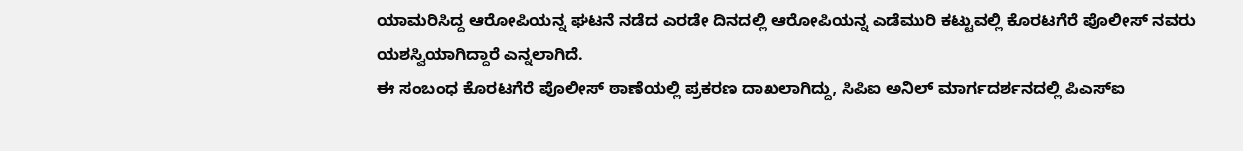ಯಾಮರಿಸಿದ್ದ ಆರೋಪಿಯನ್ನ ಘಟನೆ ನಡೆದ ಎರಡೇ ದಿನದಲ್ಲಿ ಆರೋಪಿಯನ್ನ ಎಡೆಮುರಿ ಕಟ್ಟುವಲ್ಲಿ ಕೊರಟಗೆರೆ ಪೊಲೀಸ್ ನವರು ಯಶಸ್ವಿಯಾಗಿದ್ದಾರೆ ಎನ್ನಲಾಗಿದೆ.
ಈ ಸಂಬಂಧ ಕೊರಟಗೆರೆ ಪೊಲೀಸ್ ಠಾಣೆಯಲ್ಲಿ ಪ್ರಕರಣ ದಾಖಲಾಗಿದ್ದು, ಸಿಪಿಐ ಅನಿಲ್ ಮಾರ್ಗದರ್ಶನದಲ್ಲಿ ಪಿಎಸ್ಐ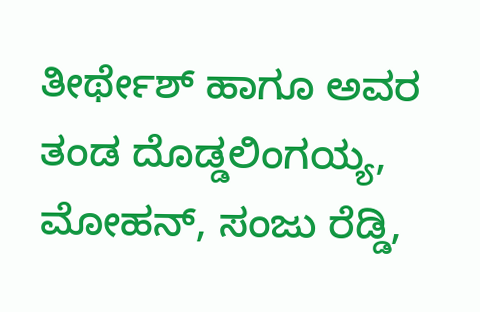ತೀರ್ಥೇಶ್ ಹಾಗೂ ಅವರ ತಂಡ ದೊಡ್ಡಲಿಂಗಯ್ಯ, ಮೋಹನ್, ಸಂಜು ರೆಡ್ಡಿ,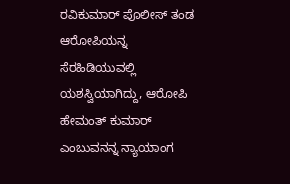ರವಿಕುಮಾರ್ ಪೊಲೀಸ್ ತಂಡ ಆರೋಪಿಯನ್ನ ಸೆರಹಿಡಿಯುವಲ್ಲಿ ಯಶಸ್ವಿಯಾಗಿದ್ದು, ಆರೋಪಿ ಹೇಮಂತ್ ಕುಮಾರ್ ಎಂಬುವನನ್ನ ನ್ಯಾಯಾಂಗ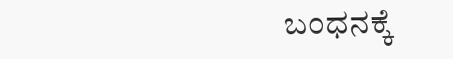ಬಂಧನಕ್ಕೆ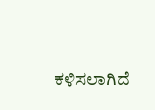ಕಳಿಸಲಾಗಿದೆ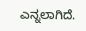ಎನ್ನಲಾಗಿದೆ.